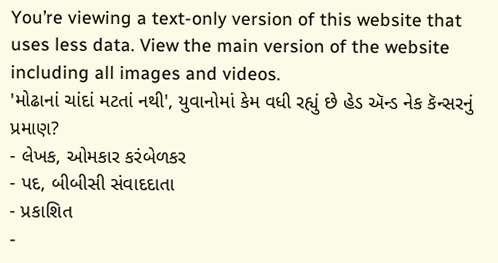You’re viewing a text-only version of this website that uses less data. View the main version of the website including all images and videos.
'મોઢાનાં ચાંદાં મટતાં નથી', યુવાનોમાં કેમ વધી રહ્યું છે હેડ ઍન્ડ નેક કૅન્સરનું પ્રમાણ?
- લેખક, ઓમકાર કરંબેળકર
- પદ, બીબીસી સંવાદદાતા
- પ્રકાશિત
-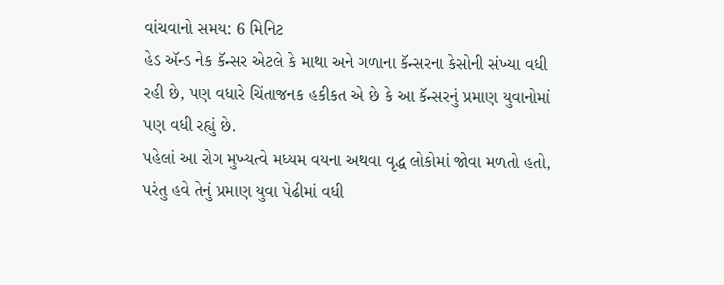વાંચવાનો સમય: 6 મિનિટ
હેડ ઍન્ડ નેક કૅન્સર એટલે કે માથા અને ગળાના કૅન્સરના કેસોની સંખ્યા વધી રહી છે, પણ વધારે ચિંતાજનક હકીકત એ છે કે આ કૅન્સરનું પ્રમાણ યુવાનોમાં પણ વધી રહ્યું છે.
પહેલાં આ રોગ મુખ્યત્વે મધ્યમ વયના અથવા વૃદ્ધ લોકોમાં જોવા મળતો હતો, પરંતુ હવે તેનું પ્રમાણ યુવા પેઢીમાં વધી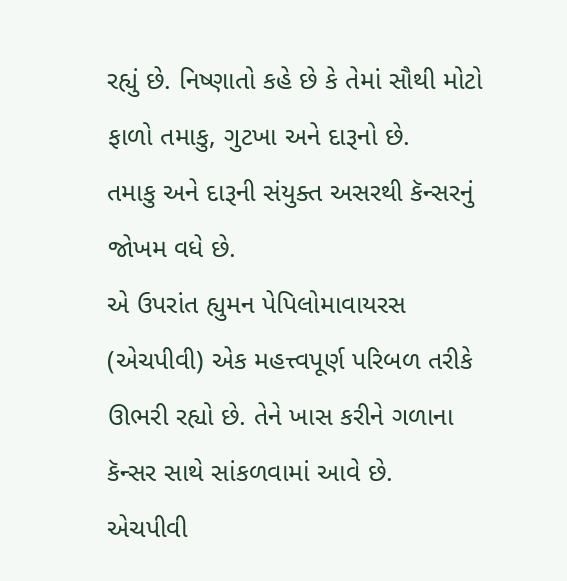રહ્યું છે. નિષ્ણાતો કહે છે કે તેમાં સૌથી મોટો ફાળો તમાકુ, ગુટખા અને દારૂનો છે.
તમાકુ અને દારૂની સંયુક્ત અસરથી કૅન્સરનું જોખમ વધે છે.
એ ઉપરાંત હ્યુમન પેપિલોમાવાયરસ (એચપીવી) એક મહત્ત્વપૂર્ણ પરિબળ તરીકે ઊભરી રહ્યો છે. તેને ખાસ કરીને ગળાના કૅન્સર સાથે સાંકળવામાં આવે છે.
એચપીવી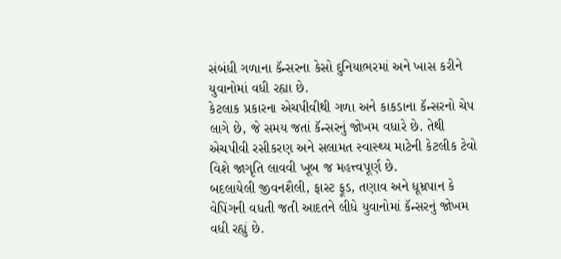સંબંધી ગળાના કૅન્સરના કેસો દુનિયાભરમાં અને ખાસ કરીને યુવાનોમાં વધી રહ્યા છે.
કેટલાક પ્રકારના એચપીવીથી ગળા અને કાકડાના કૅન્સરનો ચેપ લાગે છે, જે સમય જતાં કૅન્સરનું જોખમ વધારે છે. તેથી એચપીવી રસીકરણ અને સલામત સ્વાસ્થ્ય માટેની કેટલીક ટેવો વિશે જાગૃતિ લાવવી ખૂબ જ મહત્ત્વપૂર્ણ છે.
બદલાયેલી જીવનશૈલી, ફાસ્ટ ફૂડ, તણાવ અને ધૂમ્રપાન કે વેપિંગની વધતી જતી આદતને લીધે યુવાનોમાં કૅન્સરનું જોખમ વધી રહ્યું છે.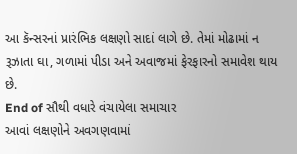આ કૅન્સરનાં પ્રારંભિક લક્ષણો સાદાં લાગે છે. તેમાં મોઢામાં ન રૂઝાતા ઘા, ગળામાં પીડા અને અવાજમાં ફેરફારનો સમાવેશ થાય છે.
End of સૌથી વધારે વંચાયેલા સમાચાર
આવાં લક્ષણોને અવગણવામાં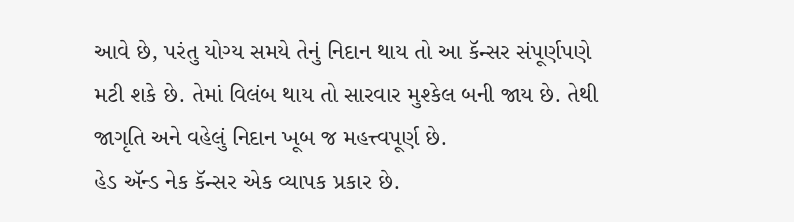આવે છે, પરંતુ યોગ્ય સમયે તેનું નિદાન થાય તો આ કૅન્સર સંપૂર્ણપણે મટી શકે છે. તેમાં વિલંબ થાય તો સારવાર મુશ્કેલ બની જાય છે. તેથી જાગૃતિ અને વહેલું નિદાન ખૂબ જ મહત્ત્વપૂર્ણ છે.
હેડ ઍન્ડ નેક કૅન્સર એક વ્યાપક પ્રકાર છે.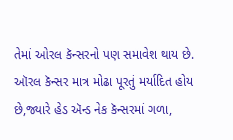તેમાં ઓરલ કૅન્સરનો પણ સમાવેશ થાય છે.
ઑરલ કૅન્સર માત્ર મોઢા પૂરતું મર્યાદિત હોય છે,જ્યારે હેડ ઍન્ડ નેક કૅન્સરમાં ગળા,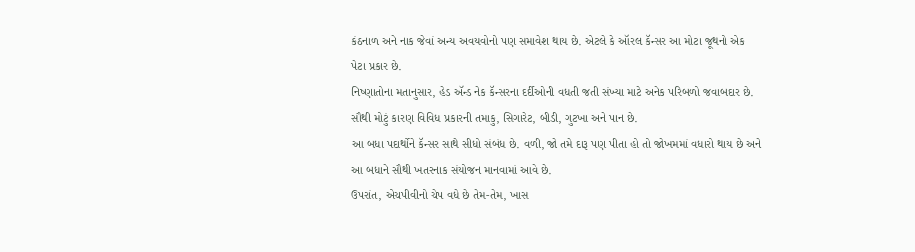કંઠનાળ અને નાક જેવાં અન્ય અવયવોનો પણ સમાવેશ થાય છે. એટલે કે ઑરલ કૅન્સર આ મોટા જૂથનો એક પેટા પ્રકાર છે.
નિષ્ણાતોના મતાનુસાર, હેડ ઍન્ડ નેક કૅન્સરના દર્દીઓની વધતી જતી સંખ્યા માટે અનેક પરિબળો જવાબદાર છે. સૌથી મોટું કારણ વિવિધ પ્રકારની તમાકુ, સિગારેટ, બીડી, ગુટખા અને પાન છે.
આ બધા પદાર્થોને કૅન્સર સાથે સીધો સંબંધ છે. વળી, જો તમે દારૂ પણ પીતા હો તો જોખમમાં વધારો થાય છે અને આ બધાને સૌથી ખતરનાક સંયોજન માનવામાં આવે છે.
ઉપરાંત, એચપીવીનો ચેપ વધે છે તેમ-તેમ, ખાસ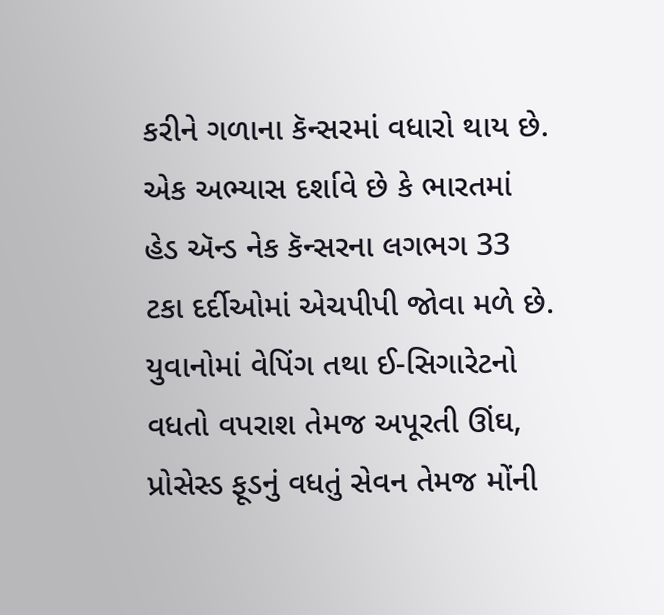કરીને ગળાના કૅન્સરમાં વધારો થાય છે. એક અભ્યાસ દર્શાવે છે કે ભારતમાં હેડ ઍન્ડ નેક કૅન્સરના લગભગ 33 ટકા દર્દીઓમાં એચપીપી જોવા મળે છે.
યુવાનોમાં વેપિંગ તથા ઈ-સિગારેટનો વધતો વપરાશ તેમજ અપૂરતી ઊંઘ, પ્રોસેસ્ડ ફૂડનું વધતું સેવન તેમજ મોંની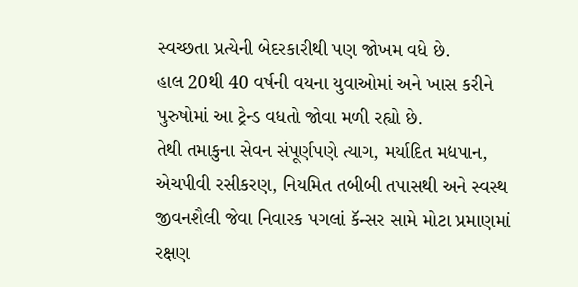સ્વચ્છતા પ્રત્યેની બેદરકારીથી પણ જોખમ વધે છે.
હાલ 20થી 40 વર્ષની વયના યુવાઓમાં અને ખાસ કરીને પુરુષોમાં આ ટ્રેન્ડ વધતો જોવા મળી રહ્યો છે.
તેથી તમાકુના સેવન સંપૂર્ણપણે ત્યાગ, મર્યાદિત મદ્યપાન, એચપીવી રસીકરણ, નિયમિત તબીબી તપાસથી અને સ્વસ્થ જીવનશૈલી જેવા નિવારક પગલાં કૅન્સર સામે મોટા પ્રમાણમાં રક્ષણ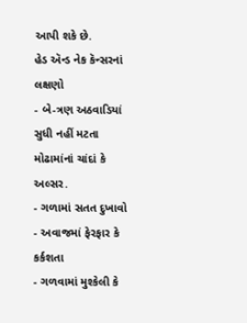આપી શકે છે.
હેડ ઍન્ડ નેક કૅન્સરનાં લક્ષણો
- બે-ત્રણ અઠવાડિયાં સુધી નહીં મટતા મોઢામાંનાં ચાંદાં કે અલ્સર.
- ગળામાં સતત દુખાવો
- અવાજમાં ફેરફાર કે કર્કશતા
- ગળવામાં મુશ્કેલી કે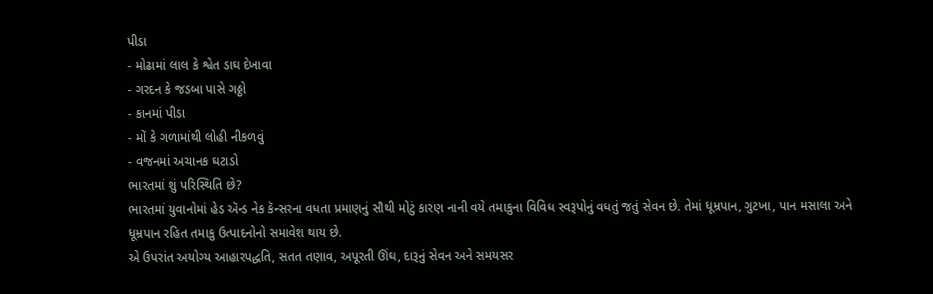પીડા
- મોઢામાં લાલ કે શ્વેત ડાઘ દેખાવા
- ગરદન કે જડબા પાસે ગઠ્ઠો
- કાનમાં પીડા
- મોં કે ગળામાંથી લોહી નીકળવું
- વજનમાં અચાનક ઘટાડો
ભારતમાં શું પરિસ્થિતિ છે?
ભારતમાં યુવાનોમાં હેડ ઍન્ડ નેક કૅન્સરના વધતા પ્રમાણનું સૌથી મોટું કારણ નાની વયે તમાકુના વિવિધ સ્વરૂપોનું વધતું જતું સેવન છે. તેમાં ધૂમ્રપાન, ગુટખા, પાન મસાલા અને ધૂમ્રપાન રહિત તમાકુ ઉત્પાદનોનો સમાવેશ થાય છે.
એ ઉપરાંત અયોગ્ય આહારપદ્ધતિ, સતત તણાવ, અપૂરતી ઊંઘ, દારૂનું સેવન અને સમયસર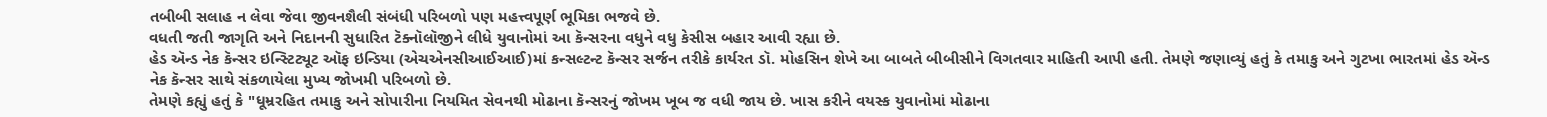તબીબી સલાહ ન લેવા જેવા જીવનશૈલી સંબંધી પરિબળો પણ મહત્ત્વપૂર્ણ ભૂમિકા ભજવે છે.
વધતી જતી જાગૃતિ અને નિદાનની સુધારિત ટૅક્નૉલૉજીને લીધે યુવાનોમાં આ કૅન્સરના વધુને વધુ કેસીસ બહાર આવી રહ્યા છે.
હેડ ઍન્ડ નેક કૅન્સર ઇન્સ્ટિટ્યૂટ ઑફ ઇન્ડિયા (એચએનસીઆઈઆઈ)માં કન્સલ્ટન્ટ કૅન્સર સર્જન તરીકે કાર્યરત ડૉ. મોહસિન શેખે આ બાબતે બીબીસીને વિગતવાર માહિતી આપી હતી. તેમણે જણાવ્યું હતું કે તમાકુ અને ગુટખા ભારતમાં હેડ ઍન્ડ નેક કૅન્સર સાથે સંકળાયેલા મુખ્ય જોખમી પરિબળો છે.
તેમણે કહ્યું હતું કે "ધૂમ્રરહિત તમાકુ અને સોપારીના નિયમિત સેવનથી મોઢાના કૅન્સરનું જોખમ ખૂબ જ વધી જાય છે. ખાસ કરીને વયસ્ક યુવાનોમાં મોઢાના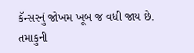કૅન્સરનું જોખમ ખૂબ જ વધી જાય છે. તમાકુની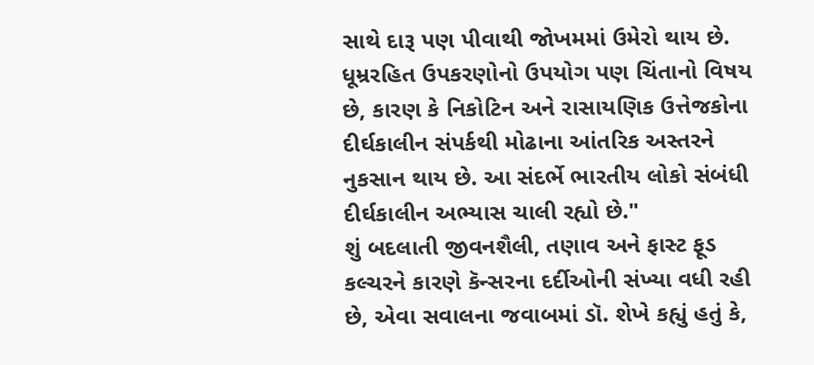સાથે દારૂ પણ પીવાથી જોખમમાં ઉમેરો થાય છે. ધૂમ્રરહિત ઉપકરણોનો ઉપયોગ પણ ચિંતાનો વિષય છે, કારણ કે નિકોટિન અને રાસાયણિક ઉત્તેજકોના દીર્ઘકાલીન સંપર્કથી મોઢાના આંતરિક અસ્તરને નુકસાન થાય છે. આ સંદર્ભે ભારતીય લોકો સંબંધી દીર્ઘકાલીન અભ્યાસ ચાલી રહ્યો છે."
શું બદલાતી જીવનશૈલી, તણાવ અને ફાસ્ટ ફૂડ કલ્ચરને કારણે કૅન્સરના દર્દીઓની સંખ્યા વધી રહી છે, એવા સવાલના જવાબમાં ડૉ. શેખે કહ્યું હતું કે,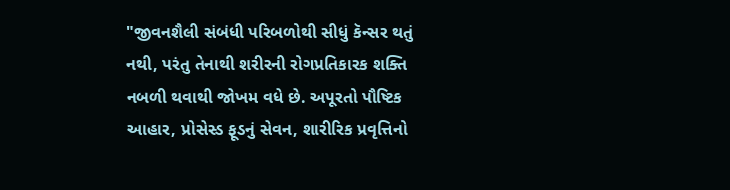"જીવનશૈલી સંબંધી પરિબળોથી સીધું કૅન્સર થતું નથી, પરંતુ તેનાથી શરીરની રોગપ્રતિકારક શક્તિ નબળી થવાથી જોખમ વધે છે. અપૂરતો પૌષ્ટિક આહાર, પ્રોસેસ્ડ ફૂડનું સેવન, શારીરિક પ્રવૃત્તિનો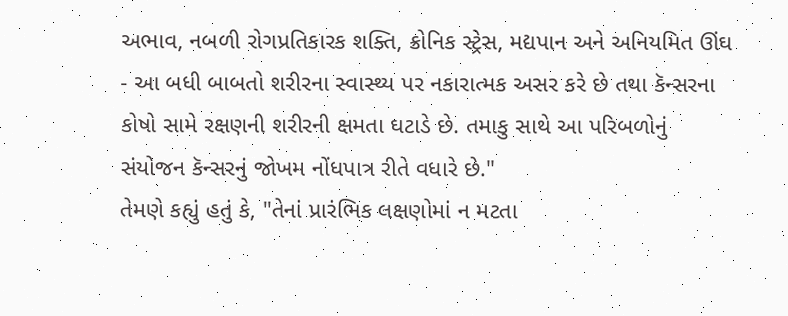અભાવ, નબળી રોગપ્રતિકારક શક્તિ, ક્રોનિક સ્ટ્રેસ, મદ્યપાન અને અનિયમિત ઊંઘ - આ બધી બાબતો શરીરના સ્વાસ્થ્ય પર નકારાત્મક અસર કરે છે તથા કૅન્સરના કોષો સામે રક્ષણની શરીરની ક્ષમતા ઘટાડે છે. તમાકુ સાથે આ પરિબળોનું સંયોજન કૅન્સરનું જોખમ નોંધપાત્ર રીતે વધારે છે."
તેમણે કહ્યું હતું કે, "તેનાં પ્રારંભિક લક્ષણોમાં ન મટતા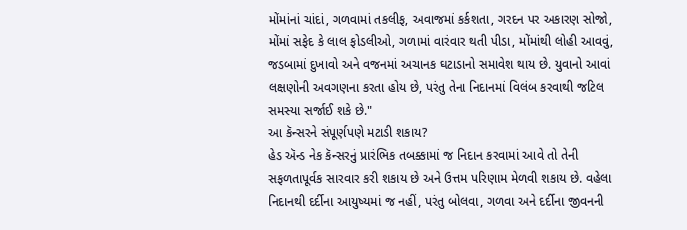મોંમાંનાં ચાંદાં, ગળવામાં તકલીફ, અવાજમાં કર્કશતા, ગરદન પર અકારણ સોજો, મોંમાં સફેદ કે લાલ ફોડલીઓ, ગળામાં વારંવાર થતી પીડા, મોંમાંથી લોહી આવવું, જડબામાં દુખાવો અને વજનમાં અચાનક ઘટાડાનો સમાવેશ થાય છે. યુવાનો આવાં લક્ષણોની અવગણના કરતા હોય છે, પરંતુ તેના નિદાનમાં વિલંબ કરવાથી જટિલ સમસ્યા સર્જાઈ શકે છે."
આ કૅન્સરને સંપૂર્ણપણે મટાડી શકાય?
હેડ ઍન્ડ નેક કૅન્સરનું પ્રારંભિક તબક્કામાં જ નિદાન કરવામાં આવે તો તેની સફળતાપૂર્વક સારવાર કરી શકાય છે અને ઉત્તમ પરિણામ મેળવી શકાય છે. વહેલા નિદાનથી દર્દીના આયુષ્યમાં જ નહીં, પરંતુ બોલવા, ગળવા અને દર્દીના જીવનની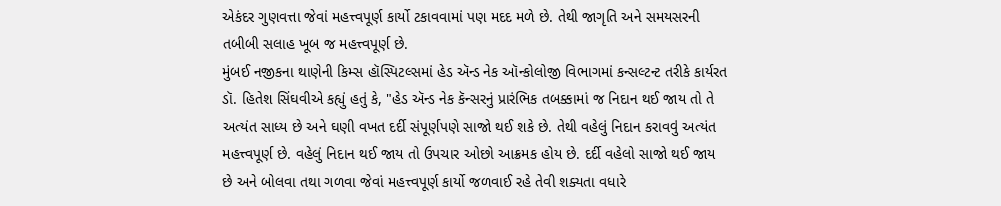એકંદર ગુણવત્તા જેવાં મહત્ત્વપૂર્ણ કાર્યો ટકાવવામાં પણ મદદ મળે છે. તેથી જાગૃતિ અને સમયસરની તબીબી સલાહ ખૂબ જ મહત્ત્વપૂર્ણ છે.
મુંબઈ નજીકના થાણેની કિમ્સ હૉસ્પિટલ્સમાં હેડ ઍન્ડ નેક ઑન્કોલોજી વિભાગમાં કન્સલ્ટન્ટ તરીકે કાર્યરત ડૉ. હિતેશ સિંઘવીએ કહ્યું હતું કે, "હેડ ઍન્ડ નેક કૅન્સરનું પ્રારંભિક તબક્કામાં જ નિદાન થઈ જાય તો તે અત્યંત સાધ્ય છે અને ઘણી વખત દર્દી સંપૂર્ણપણે સાજો થઈ શકે છે. તેથી વહેલું નિદાન કરાવવું અત્યંત મહત્ત્વપૂર્ણ છે. વહેલું નિદાન થઈ જાય તો ઉપચાર ઓછો આક્રમક હોય છે. દર્દી વહેલો સાજો થઈ જાય છે અને બોલવા તથા ગળવા જેવાં મહત્ત્વપૂર્ણ કાર્યો જળવાઈ રહે તેવી શક્યતા વધારે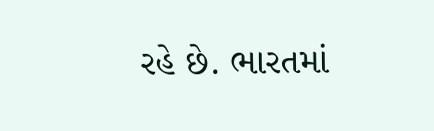રહે છે. ભારતમાં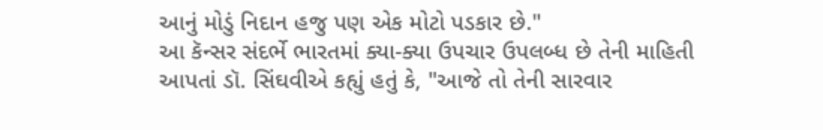આનું મોડું નિદાન હજુ પણ એક મોટો પડકાર છે."
આ કૅન્સર સંદર્ભે ભારતમાં ક્યા-ક્યા ઉપચાર ઉપલબ્ધ છે તેની માહિતી આપતાં ડૉ. સિંઘવીએ કહ્યું હતું કે, "આજે તો તેની સારવાર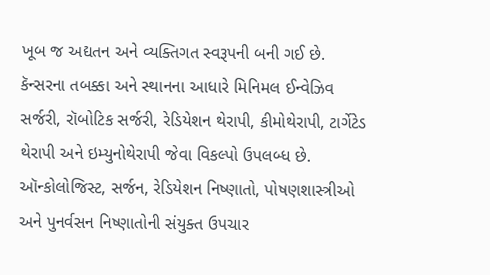ખૂબ જ અદ્યતન અને વ્યક્તિગત સ્વરૂપની બની ગઈ છે. કૅન્સરના તબક્કા અને સ્થાનના આધારે મિનિમલ ઈન્વેઝિવ સર્જરી, રૉબોટિક સર્જરી, રેડિયેશન થેરાપી, કીમોથેરાપી, ટાર્ગેટેડ થેરાપી અને ઇમ્યુનોથેરાપી જેવા વિકલ્પો ઉપલબ્ધ છે. ઑન્કોલોજિસ્ટ, સર્જન, રેડિયેશન નિષ્ણાતો, પોષણશાસ્ત્રીઓ અને પુનર્વસન નિષ્ણાતોની સંયુક્ત ઉપચાર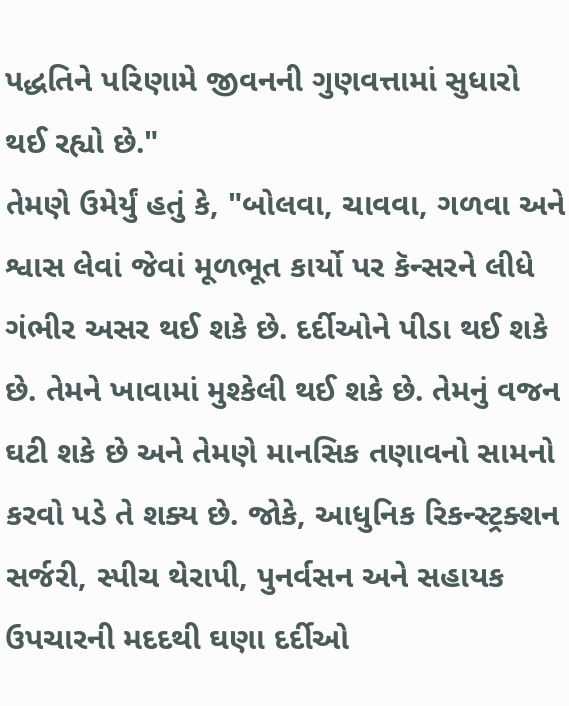પદ્ધતિને પરિણામે જીવનની ગુણવત્તામાં સુધારો થઈ રહ્યો છે."
તેમણે ઉમેર્યું હતું કે, "બોલવા, ચાવવા, ગળવા અને શ્વાસ લેવાં જેવાં મૂળભૂત કાર્યો પર કૅન્સરને લીધે ગંભીર અસર થઈ શકે છે. દર્દીઓને પીડા થઈ શકે છે. તેમને ખાવામાં મુશ્કેલી થઈ શકે છે. તેમનું વજન ઘટી શકે છે અને તેમણે માનસિક તણાવનો સામનો કરવો પડે તે શક્ય છે. જોકે, આધુનિક રિકન્સ્ટ્રક્શન સર્જરી, સ્પીચ થેરાપી, પુનર્વસન અને સહાયક ઉપચારની મદદથી ઘણા દર્દીઓ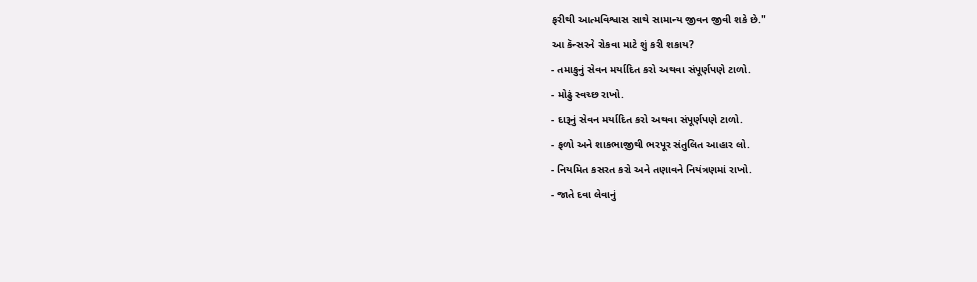ફરીથી આત્મવિશ્વાસ સાથે સામાન્ય જીવન જીવી શકે છે."
આ કૅન્સરને રોકવા માટે શું કરી શકાય?
- તમાકુનું સેવન મર્યાદિત કરો અથવા સંપૂર્ણપણે ટાળો.
- મોઢું સ્વચ્છ રાખો.
- દારૂનું સેવન મર્યાદિત કરો અથવા સંપૂર્ણપણે ટાળો.
- ફળો અને શાકભાજીથી ભરપૂર સંતુલિત આહાર લો.
- નિયમિત કસરત કરો અને તણાવને નિયંત્રણમાં રાખો.
- જાતે દવા લેવાનું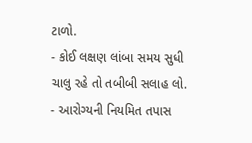ટાળો.
- કોઈ લક્ષણ લાંબા સમય સુધી ચાલુ રહે તો તબીબી સલાહ લો.
- આરોગ્યની નિયમિત તપાસ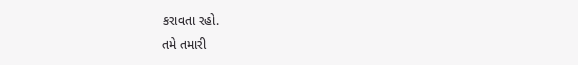કરાવતા રહો.
તમે તમારી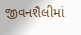જીવનશૈલીમાં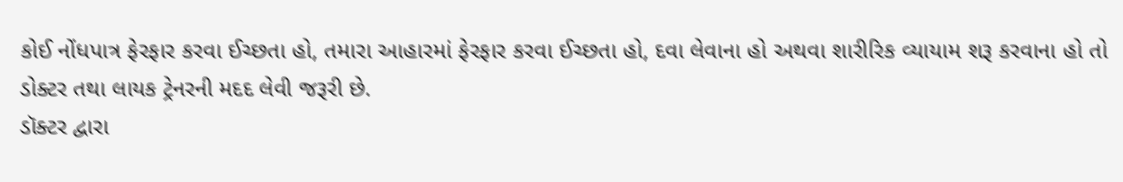કોઈ નોંધપાત્ર ફેરફાર કરવા ઈચ્છતા હો, તમારા આહારમાં ફેરફાર કરવા ઈચ્છતા હો, દવા લેવાના હો અથવા શારીરિક વ્યાયામ શરૂ કરવાના હો તો ડોક્ટર તથા લાયક ટ્રેનરની મદદ લેવી જરૂરી છે.
ડૉક્ટર દ્વારા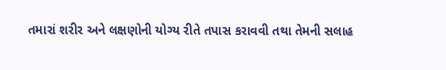તમારાં શરીર અને લક્ષણોની યોગ્ય રીતે તપાસ કરાવવી તથા તેમની સલાહ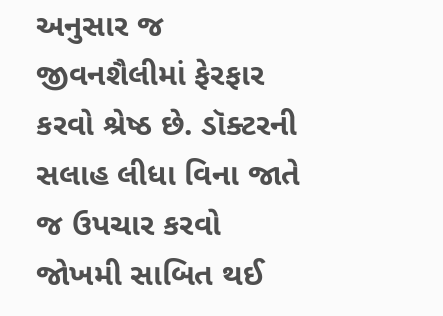અનુસાર જ જીવનશૈલીમાં ફેરફાર કરવો શ્રેષ્ઠ છે. ડૉક્ટરની સલાહ લીધા વિના જાતે જ ઉપચાર કરવો જોખમી સાબિત થઈ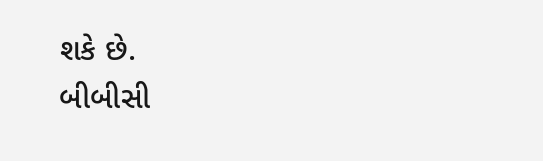શકે છે.
બીબીસી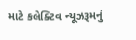માટે કલેક્ટિવ ન્યૂઝરૂમનું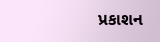પ્રકાશન